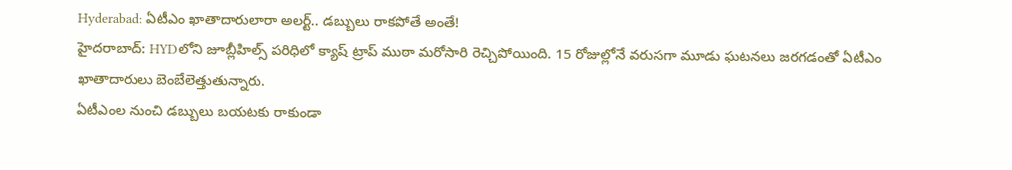Hyderabad: ఏటీఎం ఖాతాదారులారా అలర్ట్.. డబ్బులు రాకపోతే అంతే!
హైదరాబాద్: HYDలోని జూబ్లీహిల్స్ పరిధిలో క్యాష్ ట్రాప్ ముఠా మరోసారి రెచ్చిపోయింది. 15 రోజుల్లోనే వరుసగా మూడు ఘటనలు జరగడంతో ఏటీఎం ఖాతాదారులు బెంబేలెత్తుతున్నారు.
ఏటీఎంల నుంచి డబ్బులు బయటకు రాకుండా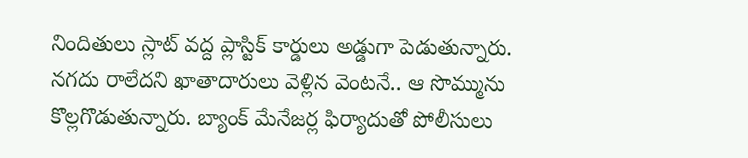నిందితులు స్లాట్ వద్ద ప్లాస్టిక్ కార్డులు అడ్డుగా పెడుతున్నారు. నగదు రాలేదని ఖాతాదారులు వెళ్లిన వెంటనే.. ఆ సొమ్మును కొల్లగొడుతున్నారు. బ్యాంక్ మేనేజర్ల ఫిర్యాదుతో పోలీసులు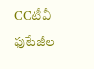CCటీవీ ఫుటేజీల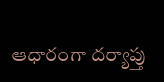ఆధారంగా దర్యాప్తు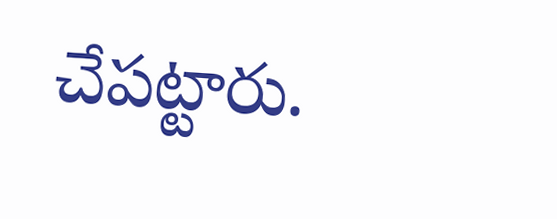చేపట్టారు.